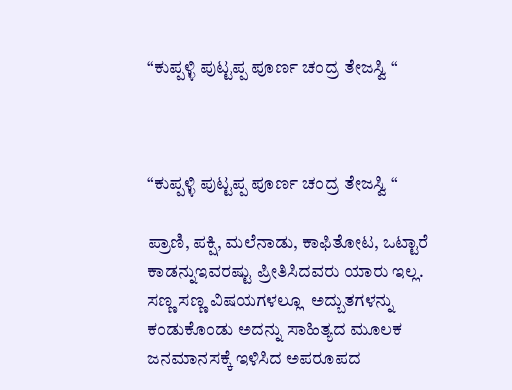“ಕುಪ್ಪಳ್ಳಿ ಪುಟ್ಟಪ್ಪ ಪೂರ್ಣ ಚಂದ್ರ ತೇಜಸ್ವಿ “



“ಕುಪ್ಪಳ್ಳಿ ಪುಟ್ಟಪ್ಪ ಪೂರ್ಣ ಚಂದ್ರ ತೇಜಸ್ವಿ “

ಪ್ರಾಣಿ, ಪಕ್ಷಿ, ಮಲೆನಾಡು, ಕಾಫಿತೋಟ, ಒಟ್ಟಾರೆ ಕಾಡನ್ನುಇವರಷ್ಟು ಪ್ರೀತಿಸಿದವರು ಯಾರು ಇಲ್ಲ. ಸಣ್ಣ ಸಣ್ಣ ವಿಷಯಗಳಲ್ಲೂ  ಅದ್ಬುತಗಳನ್ನು ಕಂಡುಕೊಂಡು ಅದನ್ನು ಸಾಹಿತ್ಯದ ಮೂಲಕ ಜನಮಾನಸಕ್ಕೆ ಇಳಿಸಿದ ಅಪರೂಪದ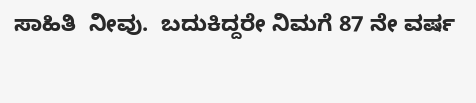ಸಾಹಿತಿ  ನೀವು.  ಬದುಕಿದ್ದರೇ ನಿಮಗೆ 87 ನೇ ವರ್ಷ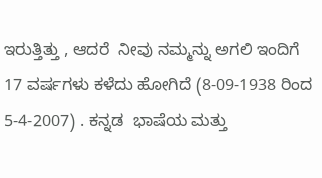ಇರುತ್ತಿತ್ತು , ಆದರೆ  ನೀವು ನಮ್ಮನ್ನು ಅಗಲಿ ಇಂದಿಗೆ 17 ವರ್ಷಗಳು ಕಳೆದು ಹೋಗಿದೆ (8-09-1938 ರಿಂದ 5-4-2007) . ಕನ್ನಡ  ಭಾಷೆಯ ಮತ್ತು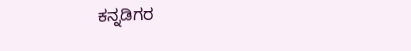ಕನ್ನಡಿಗರ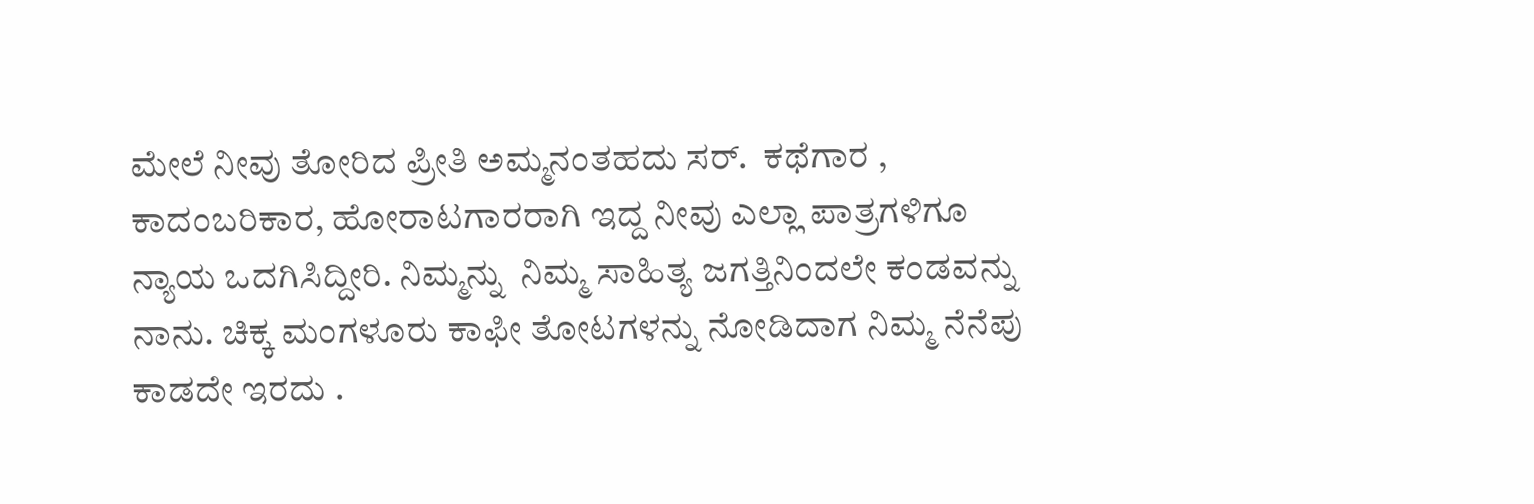ಮೇಲೆ ನೀವು ತೋರಿದ ಪ್ರೀತಿ ಅಮ್ಮನಂತಹದು ಸರ್‌.  ಕಥೆಗಾರ , ಕಾದಂಬರಿಕಾರ, ಹೋರಾಟಗಾರರಾಗಿ ಇದ್ದ ನೀವು ಎಲ್ಲಾ ಪಾತ್ರಗಳಿಗೂ ನ್ಯಾಯ ಒದಗಿಸಿದ್ದೀರಿ. ನಿಮ್ಮನ್ನು  ನಿಮ್ಮ ಸಾಹಿತ್ಯ ಜಗತ್ತಿನಿಂದಲೇ ಕಂಡವನ್ನು ನಾನು. ಚಿಕ್ಕ ಮಂಗಳೂರು ಕಾಫೀ ತೋಟಗಳನ್ನು ನೋಡಿದಾಗ ನಿಮ್ಮ ನೆನೆಪು ಕಾಡದೇ ಇರದು .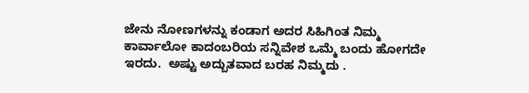ಜೇನು ನೋಣಗಳನ್ನು ಕಂಡಾಗ ಅದರ ಸಿಹಿಗಿಂತ ನಿಮ್ಮ ಕಾರ್ವಾಲೋ ಕಾದಂಬರಿಯ ಸನ್ನಿವೇಶ ಒಮ್ಮೆ ಬಂದು ಹೋಗದೇ ಇರದು.  ಅಷ್ಟು ಅದ್ಬುತವಾದ ಬರಹ ನಿಮ್ಮದು .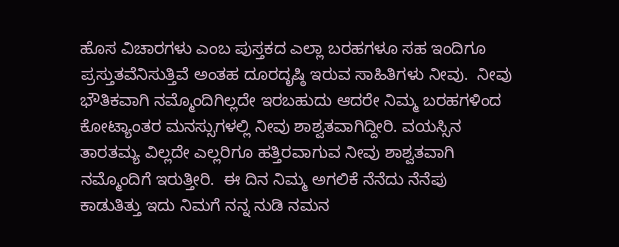ಹೊಸ ವಿಚಾರಗಳು ಎಂಬ ಪುಸ್ತಕದ ಎಲ್ಲಾ ಬರಹಗಳೂ ಸಹ ಇಂದಿಗೂ ಪ್ರಸ್ತುತವೆನಿಸುತ್ತಿವೆ ಅಂತಹ ದೂರದೃಷ್ಠಿ ಇರುವ ಸಾಹಿತಿಗಳು ನೀವು.  ನೀವು ಭೌತಿಕವಾಗಿ ನಮ್ಮೊಂದಿಗಿಲ್ಲದೇ ಇರಬಹುದು ಆದರೇ ನಿಮ್ಮ ಬರಹಗಳಿಂದ ಕೋಟ್ಯಾಂತರ ಮನಸ್ಸುಗಳಲ್ಲಿ ನೀವು ಶಾಶ್ವತವಾಗಿದ್ದೀರಿ. ವಯಸ್ಸಿನ ತಾರತಮ್ಯ ವಿಲ್ಲದೇ ಎಲ್ಲರಿಗೂ ಹತ್ತಿರವಾಗುವ ನೀವು ಶಾಶ್ವತವಾಗಿ ನಮ್ಮೊಂದಿಗೆ ಇರುತ್ತೀರಿ.  ಈ ದಿನ ನಿಮ್ಮ ಅಗಲಿಕೆ ನೆನೆದು ನೆನೆಪು ಕಾಡುತಿತ್ತು ಇದು ನಿಮಗೆ ನನ್ನ ನುಡಿ ನಮನ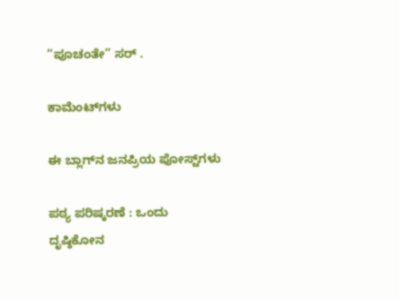“ಪೂಚಂತೇ” ಸರ್ .

ಕಾಮೆಂಟ್‌ಗಳು

ಈ ಬ್ಲಾಗ್‌ನ ಜನಪ್ರಿಯ ಪೋಸ್ಟ್‌ಗಳು

ಪಠ್ಯ ಪರಿಷ್ಕರಣೆ : ಒಂದು ದೃಷ್ಠಿಕೋನ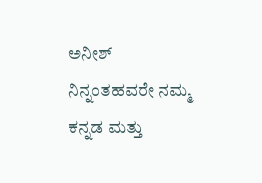ಅನೀಶ್ ನಿನ್ನಂತಹವರೇ ನಮ್ಮ ಕನ್ನಡ ಮತ್ತು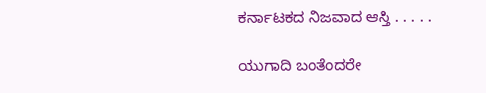ಕರ್ನಾಟಕದ ನಿಜವಾದ ಆಸ್ತಿ . . . . .

ಯುಗಾದಿ ಬಂತೆಂದರೇ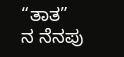“ತಾತ” ನ ನೆನಪು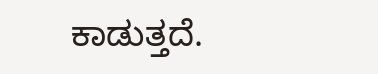ಕಾಡುತ್ತದೆ.